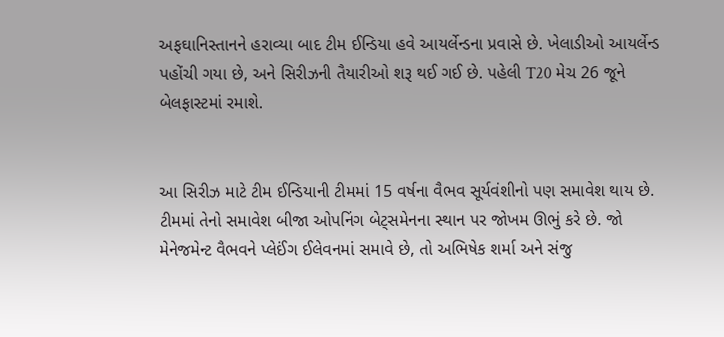અફઘાનિસ્તાનને હરાવ્યા બાદ ટીમ ઈન્ડિયા હવે આયર્લેન્ડના પ્રવાસે છે. ખેલાડીઓ આયર્લેન્ડ પહોંચી ગયા છે, અને સિરીઝની તૈયારીઓ શરૂ થઈ ગઈ છે. પહેલી T20 મેચ 26 જૂને બેલફાસ્ટમાં રમાશે.


આ સિરીઝ માટે ટીમ ઈન્ડિયાની ટીમમાં 15 વર્ષના વૈભવ સૂર્યવંશીનો પણ સમાવેશ થાય છે. ટીમમાં તેનો સમાવેશ બીજા ઓપનિંગ બેટ્સમેનના સ્થાન પર જોખમ ઊભું કરે છે. જો મેનેજમેન્ટ વૈભવને પ્લેઈંગ ઈલેવનમાં સમાવે છે, તો અભિષેક શર્મા અને સંજુ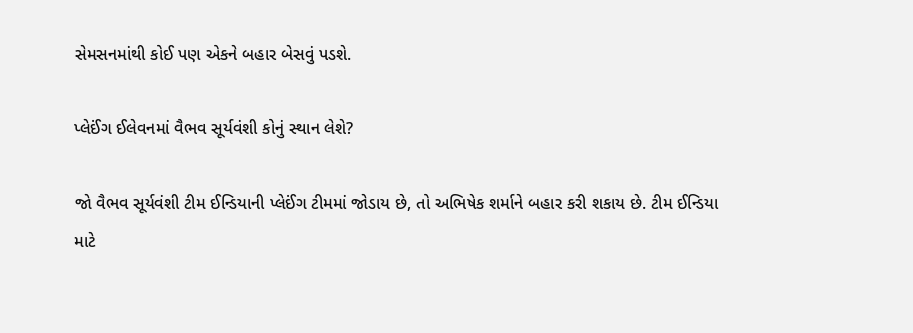સેમસનમાંથી કોઈ પણ એકને બહાર બેસવું પડશે.

પ્લેઈંગ ઈલેવનમાં વૈભવ સૂર્યવંશી કોનું સ્થાન લેશે?

જો વૈભવ સૂર્યવંશી ટીમ ઈન્ડિયાની પ્લેઈંગ ટીમમાં જોડાય છે, તો અભિષેક શર્માને બહાર કરી શકાય છે. ટીમ ઈન્ડિયા માટે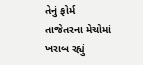તેનું ફોર્મ તાજેતરના મેચોમાં ખરાબ રહ્યું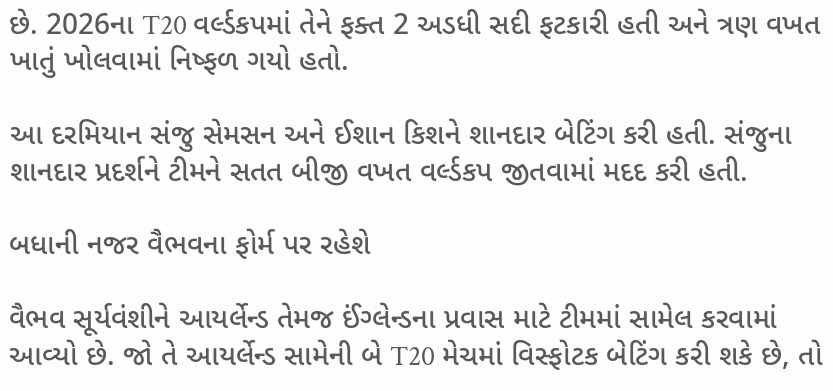છે. 2026ના T20 વર્લ્ડકપમાં તેને ફક્ત 2 અડધી સદી ફટકારી હતી અને ત્રણ વખત ખાતું ખોલવામાં નિષ્ફળ ગયો હતો.

આ દરમિયાન સંજુ સેમસન અને ઈશાન કિશને શાનદાર બેટિંગ કરી હતી. સંજુના શાનદાર પ્રદર્શને ટીમને સતત બીજી વખત વર્લ્ડકપ જીતવામાં મદદ કરી હતી.

બધાની નજર વૈભવના ફોર્મ પર રહેશે

વૈભવ સૂર્યવંશીને આયર્લેન્ડ તેમજ ઈંગ્લેન્ડના પ્રવાસ માટે ટીમમાં સામેલ કરવામાં આવ્યો છે. જો તે આયર્લેન્ડ સામેની બે T20 મેચમાં વિસ્ફોટક બેટિંગ કરી શકે છે, તો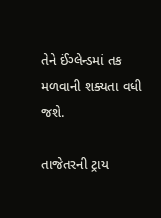તેને ઈંગ્લેન્ડમાં તક મળવાની શક્યતા વધી જશે.

તાજેતરની ટ્રાય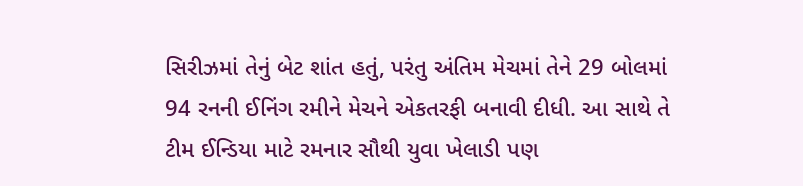સિરીઝમાં તેનું બેટ શાંત હતું, પરંતુ અંતિમ મેચમાં તેને 29 બોલમાં 94 રનની ઈનિંગ રમીને મેચને એકતરફી બનાવી દીધી. આ સાથે તે ટીમ ઈન્ડિયા માટે રમનાર સૌથી યુવા ખેલાડી પણ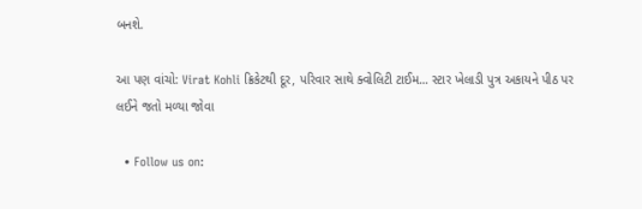બનશે.

આ પણ વાંચો: Virat Kohli ક્રિકેટથી દૂર, પરિવાર સાથે ક્વોલિટી ટાઈમ... સ્ટાર ખેલાડી પુત્ર અકાયને પીઠ પર લઈને જતો મળ્યા જોવા

  • Follow us on: